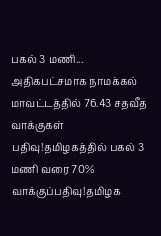பகல் 3 மணி... அதிகபட்சமாக நாமக்கல் மாவட்டத்தில் 76.43 சதவீத வாக்குகள் பதிவு!தமிழகத்தில் பகல் 3 மணி வரை 70% வாக்குப்பதிவு!தமிழக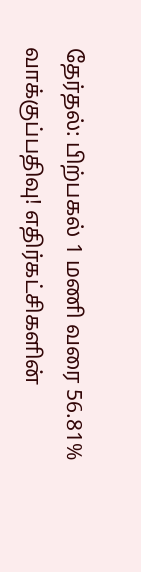தேர்தல்: பிற்பகல் 1 மணி வரை 56.81% வாக்குப்பதிவு! எதிர்கட்சிகளின்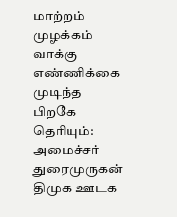மாற்றம் முழக்கம் வாக்கு எண்ணிக்கை முடிந்த பிறகே தெரியும்: அமைச்சர் துரைமுருகன் திமுக ஊடக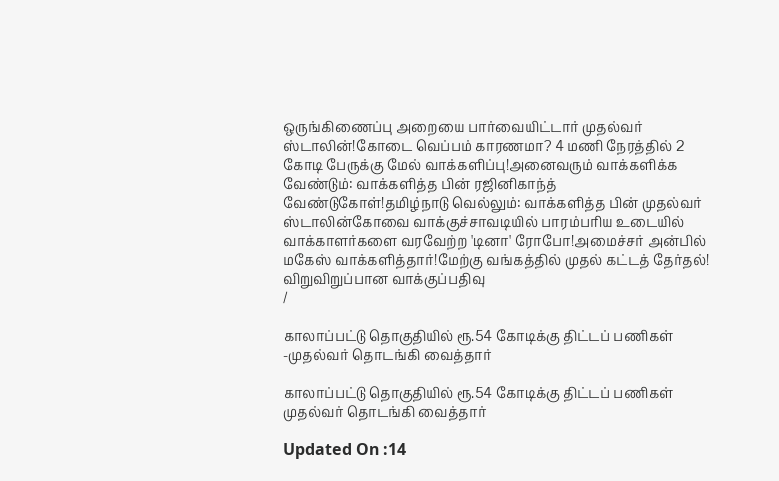ஒருங்கிணைப்பு அறையை பார்வையிட்டார் முதல்வர் ஸ்டாலின்!கோடை வெப்பம் காரணமா? 4 மணி நேரத்தில் 2 கோடி பேருக்கு மேல் வாக்களிப்பு!அனைவரும் வாக்களிக்க வேண்டும்: வாக்களித்த பின் ரஜினிகாந்த் வேண்டுகோள்!தமிழ்நாடு வெல்லும்: வாக்களித்த பின் முதல்வர் ஸ்டாலின்கோவை வாக்குச்சாவடியில் பாரம்பரிய உடையில் வாக்காளர்களை வரவேற்ற 'டினா' ரோபோ!அமைச்சர் அன்பில் மகேஸ் வாக்களித்தார்!மேற்கு வங்கத்தில் முதல் கட்டத் தேர்தல்! விறுவிறுப்பான வாக்குப்பதிவு
/

காலாப்பட்டு தொகுதியில் ரூ.54 கோடிக்கு திட்டப் பணிகள் -முதல்வர் தொடங்கி வைத்தார்

காலாப்பட்டு தொகுதியில் ரூ.54 கோடிக்கு திட்டப் பணிகள் முதல்வர் தொடங்கி வைத்தார்

Updated On :14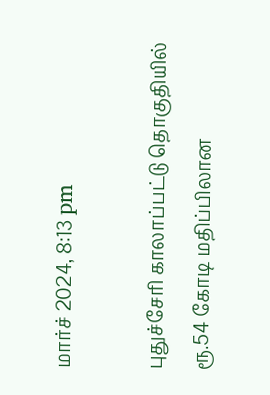மார்ச் 2024, 8:13 pm

புதுச்சேரி காலாப்பட்டு தொகுதியில் ரூ.54 கோடி மதிப்பிலான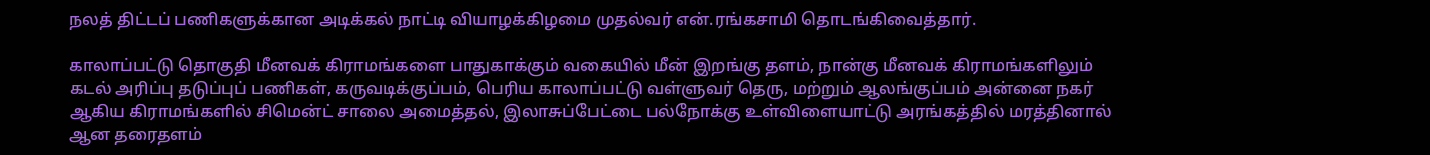நலத் திட்டப் பணிகளுக்கான அடிக்கல் நாட்டி வியாழக்கிழமை முதல்வர் என்.ரங்கசாமி தொடங்கிவைத்தார்.

காலாப்பட்டு தொகுதி மீனவக் கிராமங்களை பாதுகாக்கும் வகையில் மீன் இறங்கு தளம், நான்கு மீனவக் கிராமங்களிலும் கடல் அரிப்பு தடுப்புப் பணிகள், கருவடிக்குப்பம், பெரிய காலாப்பட்டு வள்ளுவர் தெரு, மற்றும் ஆலங்குப்பம் அன்னை நகர் ஆகிய கிராமங்களில் சிமென்ட் சாலை அமைத்தல், இலாசுப்பேட்டை பல்நோக்கு உள்விளையாட்டு அரங்கத்தில் மரத்தினால் ஆன தரைதளம்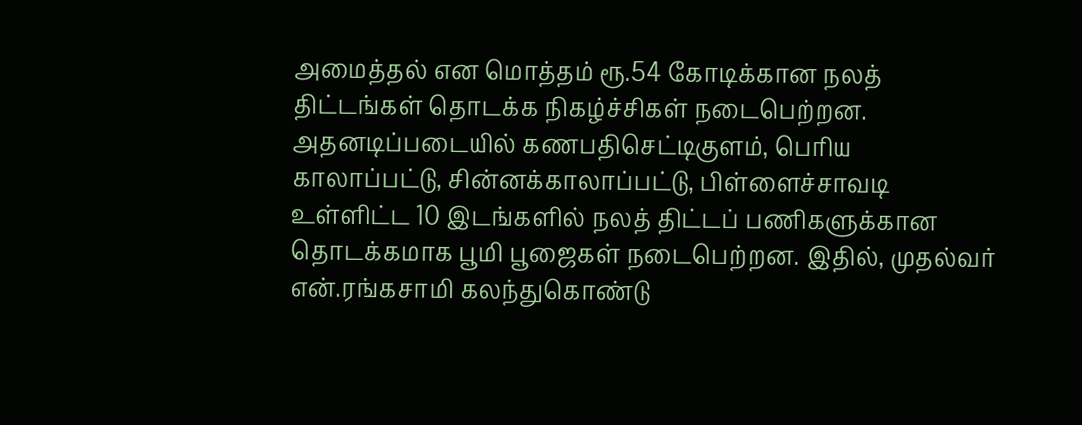அமைத்தல் என மொத்தம் ரூ.54 கோடிக்கான நலத் திட்டங்கள் தொடக்க நிகழ்ச்சிகள் நடைபெற்றன. அதனடிப்படையில் கணபதிசெட்டிகுளம், பெரிய காலாப்பட்டு, சின்னக்காலாப்பட்டு, பிள்ளைச்சாவடி உள்ளிட்ட 10 இடங்களில் நலத் திட்டப் பணிகளுக்கான தொடக்கமாக பூமி பூஜைகள் நடைபெற்றன. இதில், முதல்வர் என்.ரங்கசாமி கலந்துகொண்டு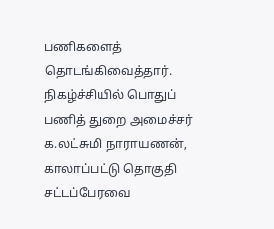பணிகளைத் தொடங்கிவைத்தார். நிகழ்ச்சியில் பொதுப் பணித் துறை அமைச்சர் க.லட்சுமி நாராயணன், காலாப்பட்டு தொகுதி சட்டப்பேரவை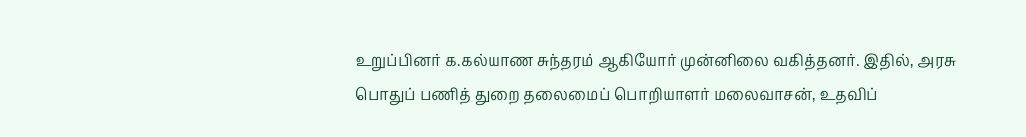உறுப்பினர் க.கல்யாண சுந்தரம் ஆகியோர் முன்னிலை வகித்தனர். இதில், அரசு பொதுப் பணித் துறை தலைமைப் பொறியாளர் மலைவாசன், உதவிப்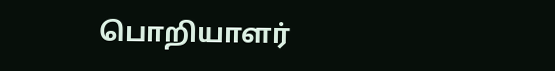பொறியாளர்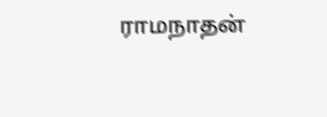ராமநாதன்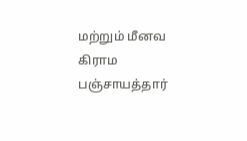மற்றும் மீனவ கிராம பஞ்சாயத்தார்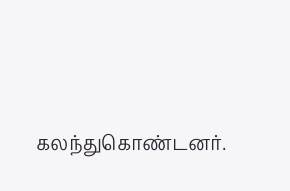கலந்துகொண்டனர்.